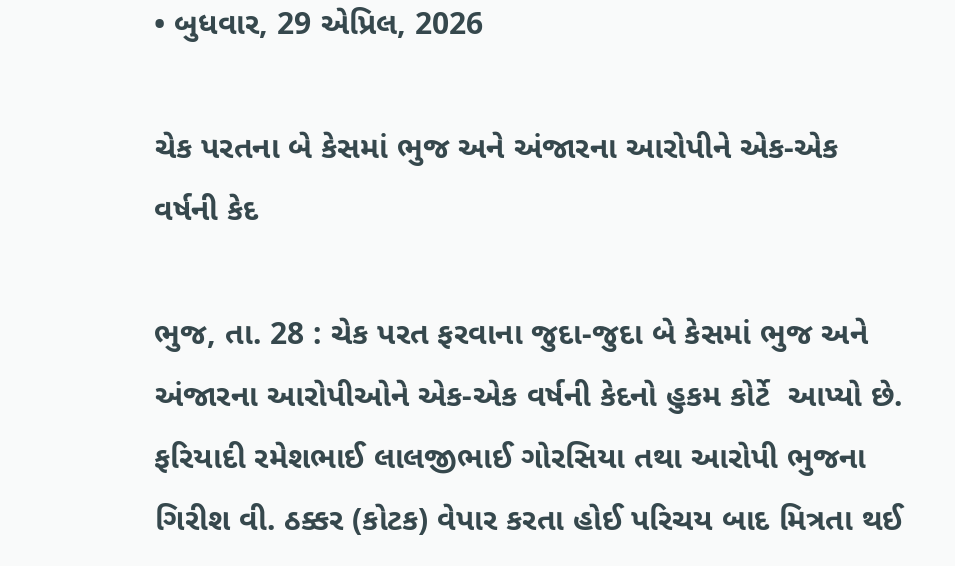• બુધવાર, 29 એપ્રિલ, 2026

ચેક પરતના બે કેસમાં ભુજ અને અંજારના આરોપીને એક-એક વર્ષની કેદ

ભુજ, તા. 28 : ચેક પરત ફરવાના જુદા-જુદા બે કેસમાં ભુજ અને અંજારના આરોપીઓને એક-એક વર્ષની કેદનો હુકમ કોર્ટે  આપ્યો છે. ફરિયાદી રમેશભાઈ લાલજીભાઈ ગોરસિયા તથા આરોપી ભુજના ગિરીશ વી. ઠક્કર (કોટક) વેપાર કરતા હોઈ પરિચય બાદ મિત્રતા થઈ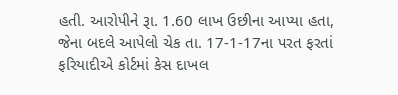હતી. આરોપીને રૂા. 1.60 લાખ ઉછીના આપ્યા હતા, જેના બદલે આપેલો ચેક તા. 17-1-17ના પરત ફરતાં ફરિયાદીએ કોર્ટમાં કેસ દાખલ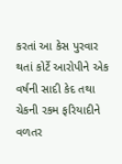કરતાં આ કેસ પુરવાર થતાં કોર્ટે આરોપીને એક વર્ષની સાદી કેદ તથા ચેકની રકમ ફરિયાદીને વળતર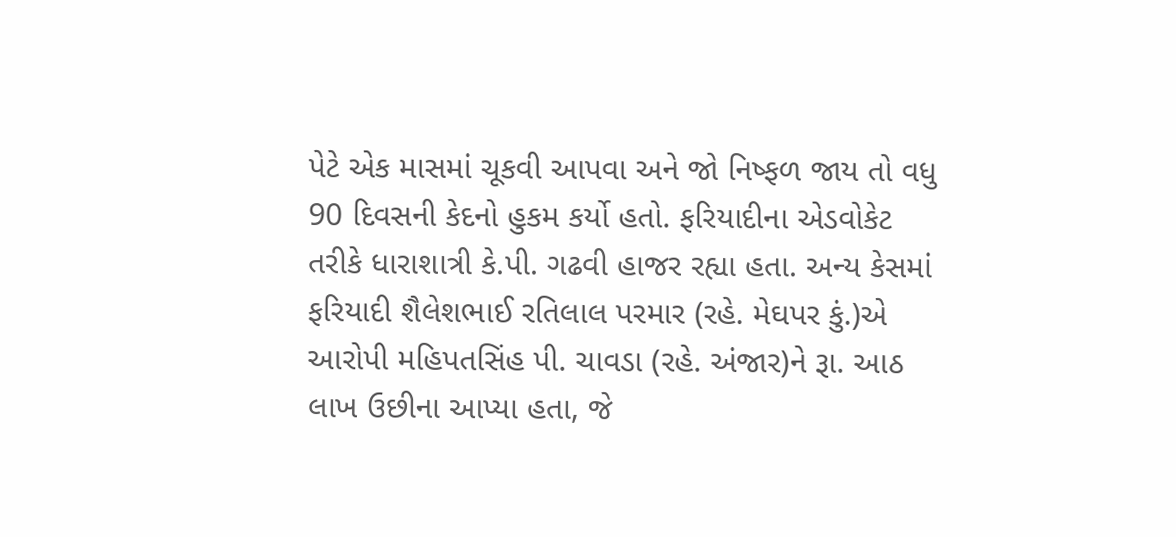પેટે એક માસમાં ચૂકવી આપવા અને જો નિષ્ફળ જાય તો વધુ 90 દિવસની કેદનો હુકમ કર્યો હતો. ફરિયાદીના એડવોકેટ તરીકે ધારાશાત્રી કે.પી. ગઢવી હાજર રહ્યા હતા. અન્ય કેસમાં ફરિયાદી શૈલેશભાઈ રતિલાલ પરમાર (રહે. મેઘપર કું.)એ આરોપી મહિપતસિંહ પી. ચાવડા (રહે. અંજાર)ને રૂા. આઠ લાખ ઉછીના આપ્યા હતા, જે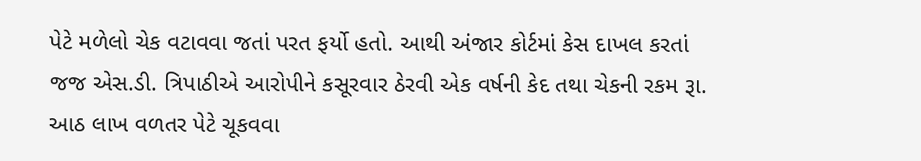પેટે મળેલો ચેક વટાવવા જતાં પરત ફર્યો હતો. આથી અંજાર કોર્ટમાં કેસ દાખલ કરતાં જજ એસ.ડી. ત્રિપાઠીએ આરોપીને કસૂરવાર ઠેરવી એક વર્ષની કેદ તથા ચેકની રકમ રૂા. આઠ લાખ વળતર પેટે ચૂકવવા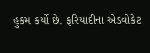હુકમ કર્યો છે. ફરિયાદીના એડવોકેટ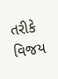તરીકે વિજય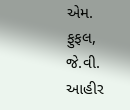એમ. ફુફલ, જે.વી. આહીર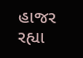હાજર રહ્યા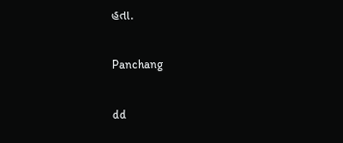હતા.

Panchang

dd